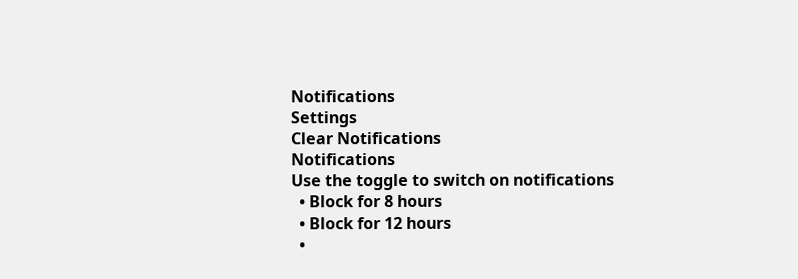Notifications
Settings
Clear Notifications
Notifications
Use the toggle to switch on notifications
  • Block for 8 hours
  • Block for 12 hours
  •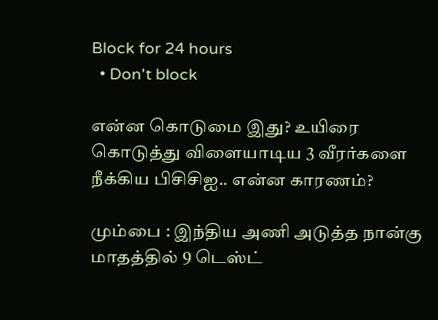Block for 24 hours
  • Don't block

என்ன கொடுமை இது? உயிரை கொடுத்து விளையாடிய 3 வீரர்களை நீக்கிய பிசிசிஐ.. என்ன காரணம்?

மும்பை : இந்திய அணி அடுத்த நான்கு மாதத்தில் 9 டெஸ்ட்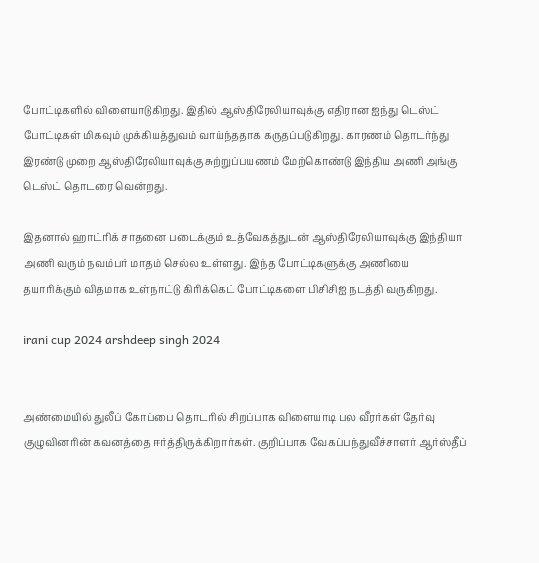போட்டிகளில் விளையாடுகிறது. இதில் ஆஸ்திரேலியாவுக்கு எதிரான ஐந்து டெஸ்ட் போட்டிகள் மிகவும் முக்கியத்துவம் வாய்ந்ததாக கருதப்படுகிறது. காரணம் தொடர்ந்து இரண்டு முறை ஆஸ்திரேலியாவுக்கு சுற்றுப்பயணம் மேற்கொண்டு இந்திய அணி அங்கு டெஸ்ட் தொடரை வென்றது.

இதனால் ஹாட்ரிக் சாதனை படைக்கும் உத்வேகத்துடன் ஆஸ்திரேலியாவுக்கு இந்தியா அணி வரும் நவம்பர் மாதம் செல்ல உள்ளது. இந்த போட்டிகளுக்கு அணியை தயாரிக்கும் விதமாக உள்நாட்டு கிரிக்கெட் போட்டிகளை பிசிசிஐ நடத்தி வருகிறது.

irani cup 2024 arshdeep singh 2024


அண்மையில் துலீப் கோப்பை தொடரில் சிறப்பாக விளையாடி பல வீரர்கள் தேர்வு குழுவினரின் கவனத்தை ஈர்த்திருக்கிறார்கள். குறிப்பாக வேகப்பந்துவீச்சாளர் ஆர்ஸ்தீப்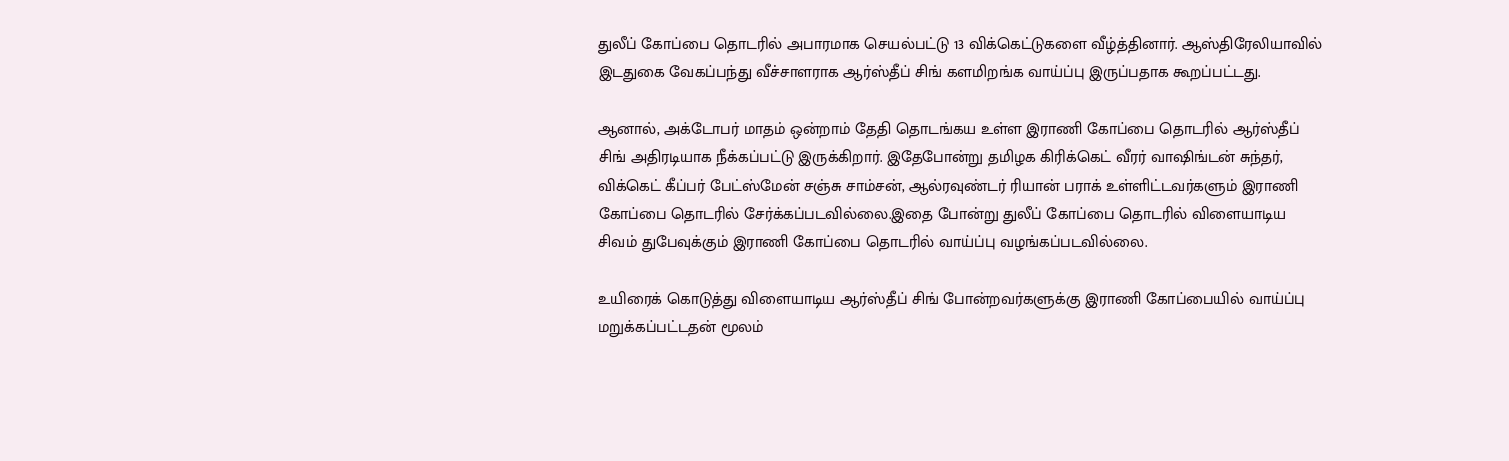துலீப் கோப்பை தொடரில் அபாரமாக செயல்பட்டு 13 விக்கெட்டுகளை வீழ்த்தினார். ஆஸ்திரேலியாவில் இடதுகை வேகப்பந்து வீச்சாளராக ஆர்ஸ்தீப் சிங் களமிறங்க வாய்ப்பு இருப்பதாக கூறப்பட்டது.

ஆனால், அக்டோபர் மாதம் ஒன்றாம் தேதி தொடங்கய உள்ள இராணி கோப்பை தொடரில் ஆர்ஸ்தீப் சிங் அதிரடியாக நீக்கப்பட்டு இருக்கிறார். இதேபோன்று தமிழக கிரிக்கெட் வீரர் வாஷிங்டன் சுந்தர், விக்கெட் கீப்பர் பேட்ஸ்மேன் சஞ்சு சாம்சன், ஆல்ரவுண்டர் ரியான் பராக் உள்ளிட்டவர்களும் இராணி கோப்பை தொடரில் சேர்க்கப்படவில்லை.இதை போன்று துலீப் கோப்பை தொடரில் விளையாடிய சிவம் துபேவுக்கும் இராணி கோப்பை தொடரில் வாய்ப்பு வழங்கப்படவில்லை.

உயிரைக் கொடுத்து விளையாடிய ஆர்ஸ்தீப் சிங் போன்றவர்களுக்கு இராணி கோப்பையில் வாய்ப்பு மறுக்கப்பட்டதன் மூலம்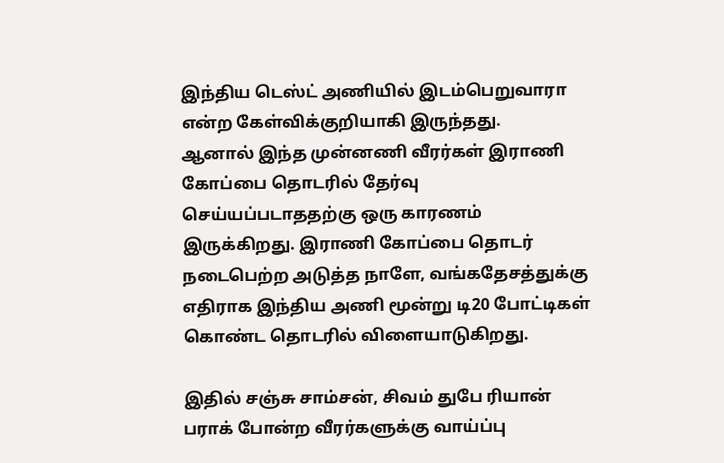இந்திய டெஸ்ட் அணியில் இடம்பெறுவாரா என்ற கேள்விக்குறியாகி இருந்தது.
ஆனால் இந்த முன்னணி வீரர்கள் இராணி கோப்பை தொடரில் தேர்வு செய்யப்படாததற்கு ஒரு காரணம் இருக்கிறது. இராணி கோப்பை தொடர் நடைபெற்ற அடுத்த நாளே, வங்கதேசத்துக்கு எதிராக இந்திய அணி மூன்று டி20 போட்டிகள் கொண்ட தொடரில் விளையாடுகிறது.

இதில் சஞ்சு சாம்சன், சிவம் துபே ரியான் பராக் போன்ற வீரர்களுக்கு வாய்ப்பு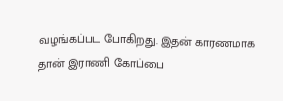வழங்கப்பட போகிறது. இதன் காரணமாக தான் இராணி கோப்பை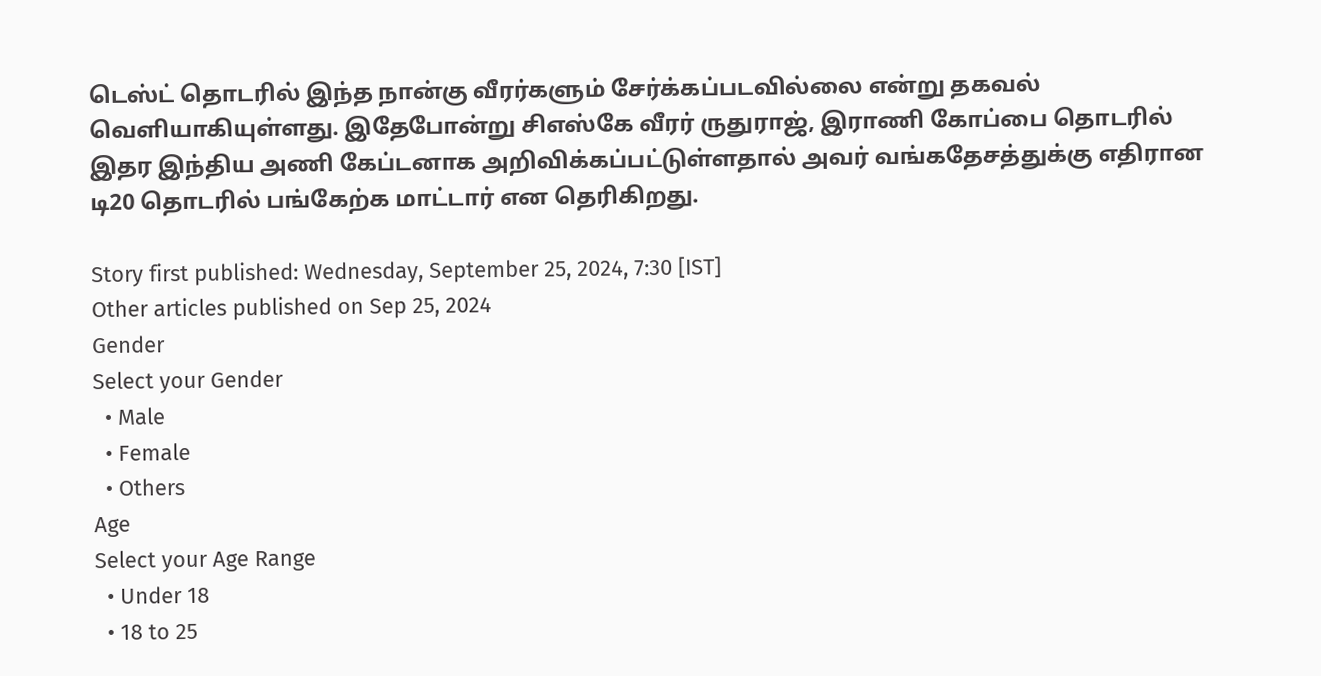டெஸ்ட் தொடரில் இந்த நான்கு வீரர்களும் சேர்க்கப்படவில்லை என்று தகவல் வெளியாகியுள்ளது. இதேபோன்று சிஎஸ்கே வீரர் ருதுராஜ், இராணி கோப்பை தொடரில் இதர இந்திய அணி கேப்டனாக அறிவிக்கப்பட்டுள்ளதால் அவர் வங்கதேசத்துக்கு எதிரான டி20 தொடரில் பங்கேற்க மாட்டார் என தெரிகிறது.

Story first published: Wednesday, September 25, 2024, 7:30 [IST]
Other articles published on Sep 25, 2024
Gender
Select your Gender
  • Male
  • Female
  • Others
Age
Select your Age Range
  • Under 18
  • 18 to 25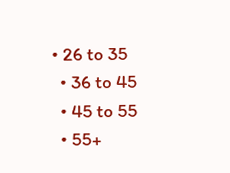• 26 to 35
  • 36 to 45
  • 45 to 55
  • 55+